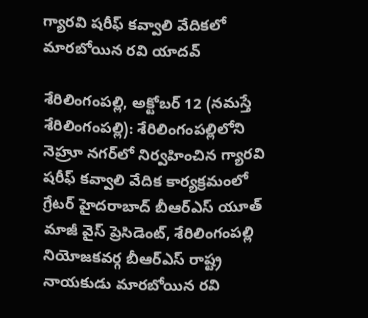గ్యారవి షరీఫ్ కవ్వాలి వేదికలో మారబోయిన రవి యాదవ్

శేరిలింగంప‌ల్లి, అక్టోబర్ 12 (న‌మ‌స్తే శేరిలింగంప‌ల్లి): శేరిలింగంప‌ల్లిలోని నెహ్రూ నగర్‌లో నిర్వ‌హించిన గ్యారవి షరీఫ్ కవ్వాలి వేదిక కార్యక్రమంలో గ్రేటర్ హైదరాబాద్ బీఆర్‌ఎస్ యూత్ మాజీ వైస్ ప్రెసిడెంట్, శేరిలింగంపల్లి నియోజకవర్గ బీఆర్ఎస్ రాష్ట్ర నాయకుడు మారబోయిన రవి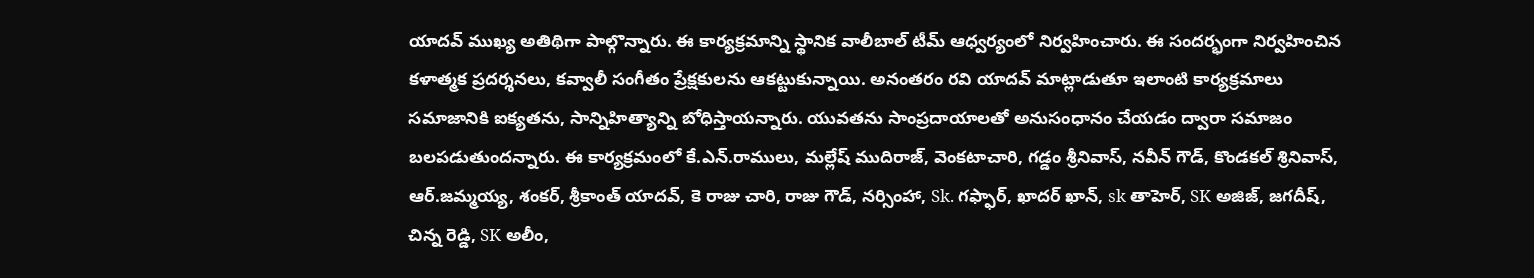యాదవ్ ముఖ్య అతిథిగా పాల్గొన్నారు. ఈ కార్యక్రమాన్ని స్థానిక వాలీబాల్ టీమ్ ఆధ్వ‌ర్యంలో నిర్వహించారు. ఈ సంద‌ర్భంగా నిర్వ‌హించిన కళాత్మక ప్రదర్శనలు, కవ్వాలీ సంగీతం ప్రేక్ష‌కుల‌ను ఆక‌ట్టుకున్నాయి. అనంత‌రం రవి యాదవ్ మాట్లాడుతూ ఇలాంటి కార్యక్రమాలు సమాజానికి ఐక్యతను, సాన్నిహిత్యాన్ని బోధిస్తాయ‌న్నారు. యువతను సాంప్రదాయాలతో అనుసంధానం చేయడం ద్వారా సమాజం బలపడుతుంద‌న్నారు. ఈ కార్య‌క్ర‌మంలో కే.ఎన్.రాములు, మల్లేష్ ముదిరాజ్, వెంకటాచారి, గడ్డం శ్రీ‌నివాస్, నవీన్ గౌడ్, కొండకల్ శ్రినివాస్, ఆర్.జమ్మయ్య, శంకర్, శ్రీకాంత్ యాదవ్, కె రాజు చారి, రాజు గౌడ్, నర్సింహా, Sk. గఫ్ఫార్, ఖాదర్ ఖాన్, sk తాహెర్, SK అజిజ్, జగదీష్, చిన్న రెడ్డి, SK అలీం,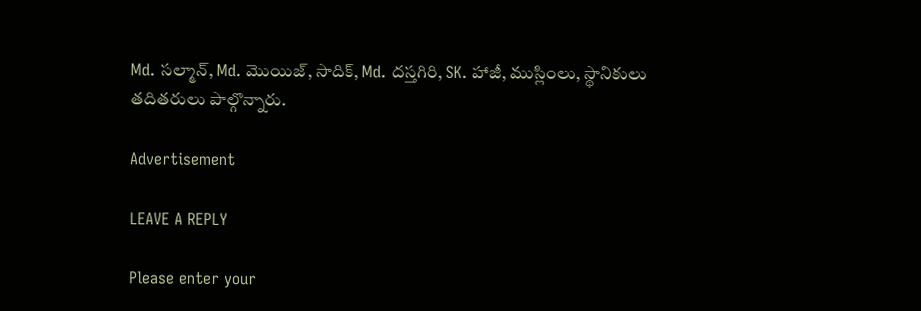Md. సల్మాన్, Md. మొయిజ్, సాదిక్, Md. దస్తగిరి, SK. హాజీ, ముస్లింలు, స్థానికులు తదితరులు పాల్గొన్నారు.

Advertisement

LEAVE A REPLY

Please enter your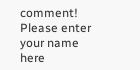comment!
Please enter your name here